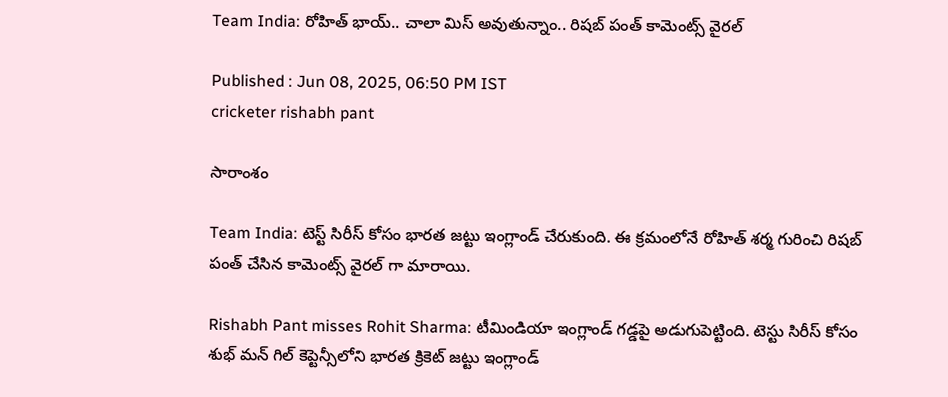Team India: రోహిత్ భాయ్.. చాలా మిస్ అవుతున్నాం.. రిషబ్ పంత్ కామెంట్స్ వైరల్

Published : Jun 08, 2025, 06:50 PM IST
cricketer rishabh pant

సారాంశం

Team India: టెస్ట్ సిరీస్‌ కోసం భారత జట్టు ఇంగ్లాండ్ చేరుకుంది. ఈ క్రమంలోనే రోహిత్ శర్మ గురించి రిషబ్ పంత్ చేసిన కామెంట్స్ వైరల్ గా మారాయి.

Rishabh Pant misses Rohit Sharma: టీమిండియా ఇంగ్లాండ్ గడ్డపై అడుగుపెట్టింది. టెస్టు సిరీస్ కోసం శుభ్ మన్ గిల్ కెప్టెన్సీలోని భారత క్రికెట్ జట్టు ఇంగ్లాండ్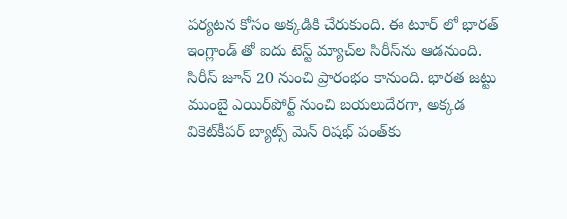పర్యటన కోసం అక్కడికి చేరుకుంది. ఈ టూర్ లో భారత్ ఇంగ్లాండ్ తో ఐదు టెస్ట్ మ్యాచ్‌ల సిరీస్‌ను ఆడనుంది. సిరీస్ జూన్ 20 నుంచి ప్రారంభం కానుంది. భారత జట్టు ముంబై ఎయిర్‌పోర్ట్‌ నుంచి బయలుదేరగా, అక్కడ వికెట్‌కీపర్‌ బ్యాట్స్ మెన్ రిషభ్ పంత్‌కు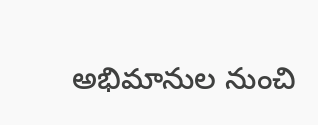అభిమానుల నుంచి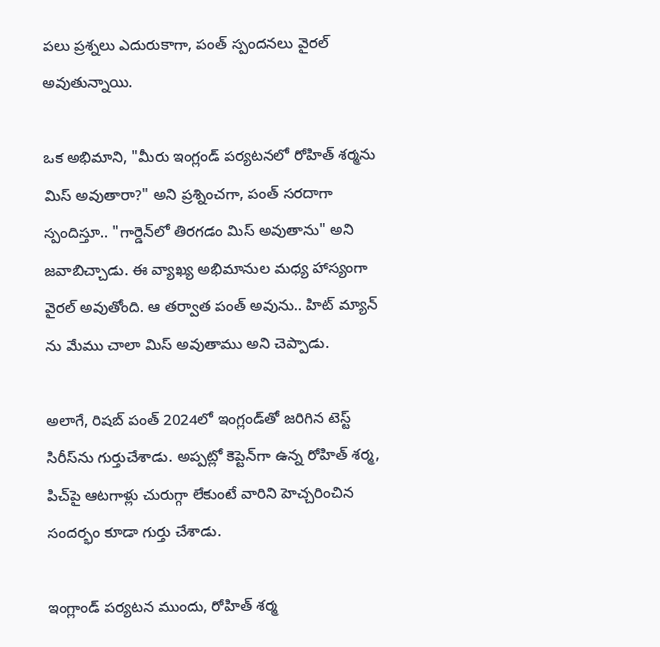పలు ప్రశ్నలు ఎదురుకాగా, పంత్ స్పందనలు వైరల్ అవుతున్నాయి.

ఒక అభిమాని, "మీరు ఇంగ్లండ్ పర్యటనలో రోహిత్ శర్మను మిస్ అవుతారా?" అని ప్రశ్నించగా, పంత్ సరదాగా స్పందిస్తూ.. "గార్డెన్‌లో తిరగడం మిస్ అవుతాను" అని జవాబిచ్చాడు. ఈ వ్యాఖ్య అభిమానుల మధ్య హాస్యంగా వైరల్ అవుతోంది. ఆ తర్వాత పంత్ అవును.. హిట్ మ్యాన్ ను మేము చాలా మిస్ అవుతాము అని చెప్పాడు.

అలాగే, రిషబ్ పంత్ 2024లో ఇంగ్లండ్‌తో జరిగిన టెస్ట్ సిరీస్‌ను గుర్తుచేశాడు. అప్పట్లో కెప్టెన్‌గా ఉన్న రోహిత్ శర్మ, పిచ్‌పై ఆటగాళ్లు చురుగ్గా లేకుంటే వారిని హెచ్చరించిన సందర్భం కూడా గుర్తు చేశాడు.

ఇంగ్లాండ్ పర్యటన ముందు, రోహిత్ శర్మ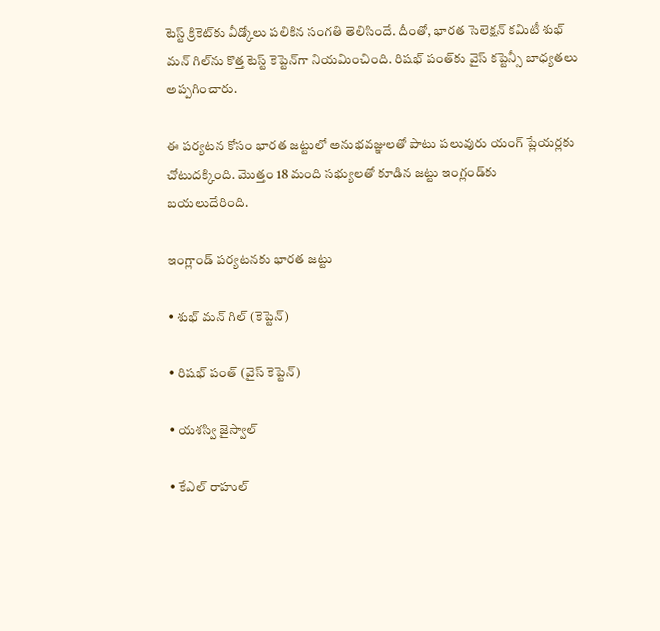టెస్ట్ క్రికెట్‌కు వీడ్కోలు పలికిన సంగతి తెలిసిందే. దీంతో, భారత సెలెక్షన్ కమిటీ శుభ్ మన్ గిల్‌ను కొత్త టెస్ట్ కెప్టెన్‌గా నియమించింది. రిషభ్ పంత్‌కు వైస్ కప్టెన్సీ బాధ్యతలు అప్పగించారు.

ఈ పర్యటన కోసం భారత జట్టులో అనుభవజ్ఞులతో పాటు పలువురు యంగ్ ప్లేయర్లకు చోటుదక్కింది. మొత్తం 18 మంది సభ్యులతో కూడిన జట్టు ఇంగ్లండ్‌కు బయలుదేరింది.

ఇంగ్లాండ్ పర్యటనకు భారత జట్టు

• శుభ్ మన్ గిల్ (కెప్టెన్)

• రిషభ్ పంత్ (వైస్ కెప్టెన్)

• యశస్వి జైస్వాల్

• కేఎల్ రాహుల్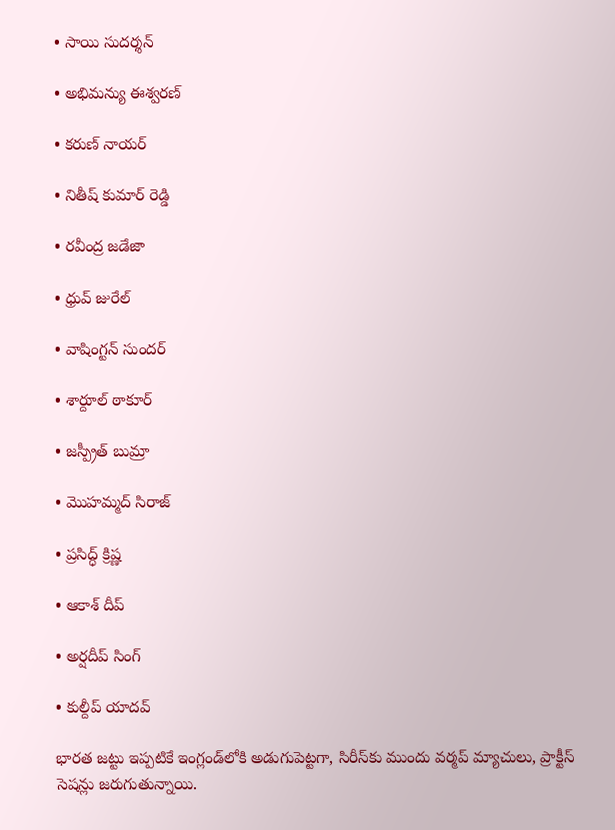• సాయి సుదర్శన్

• అభిమన్యు ఈశ్వరణ్

• కరుణ్ నాయర్

• నితీష్ కుమార్ రెడ్డి

• రవీంద్ర జడేజా

• ధ్రువ్ జురేల్

• వాషింగ్టన్ సుందర్

• శార్దూల్ ఠాకూర్

• జస్ప్రీత్ బుమ్రా

• మొహమ్మద్ సిరాజ్

• ప్రసిద్ధ్ క్రిష్ణ

• ఆకాశ్ దీప్

• అర్షదీప్ సింగ్

• కుల్దీప్ యాదవ్

భారత జట్టు ఇప్పటికే ఇంగ్లండ్‌లోకి అడుగుపెట్టగా, సిరీస్‌కు ముందు వర్మప్ మ్యాచులు, ప్రాక్టీస్ సెషన్లు జరుగుతున్నాయి.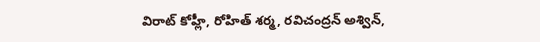విరాట్ కోహ్లీ, రోహిత్ శర్మ, రవిచంద్రన్ అశ్విన్,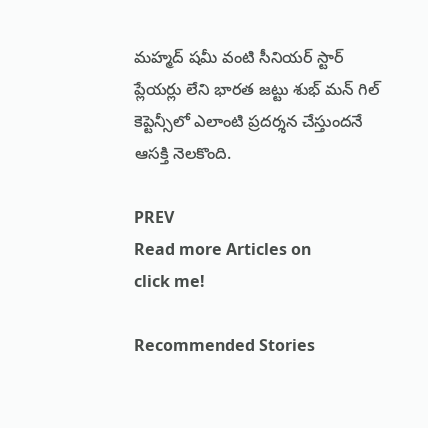మహ్మద్ షమీ వంటి సీనియర్ స్టార్ ప్లేయర్లు లేని భారత జట్టు శుభ్ మన్ గిల్ కెప్టెన్సీలో ఎలాంటి ప్రదర్శన చేస్తుందనే ఆసక్తి నెలకొంది.

PREV
Read more Articles on
click me!

Recommended Stories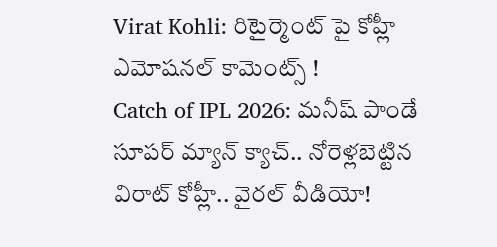Virat Kohli: రిటైర్మెంట్ పై కోహ్లీ ఎమోషనల్ కామెంట్స్ !
Catch of IPL 2026: మనీష్ పాండే సూపర్ మ్యాన్ క్యాచ్.. నోరెళ్లబెట్టిన విరాట్ కోహ్లీ.. వైరల్ వీడియో!